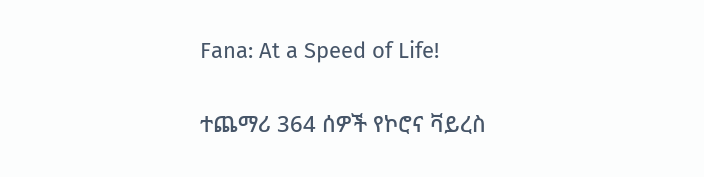Fana: At a Speed of Life!

ተጨማሪ 364 ሰዎች የኮሮና ቫይረስ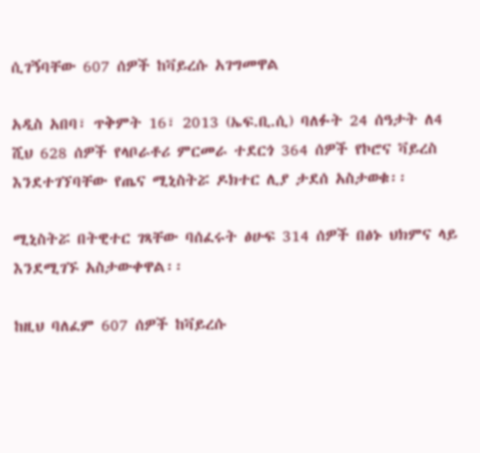ሲገኝባቸው 607 ሰዎች ከቫይረሱ አገግመዋል

አዲስ አበባ፣ ጥቅምት 16፣ 2013 (ኤፍ.ቢ.ሲ) ባለፉት 24 ሰዓታት ለ4 ሺህ 628 ሰዎች የላቦራቶሪ ምርመራ ተደርጎ 364 ሰዎች የኮሮና ቫይረስ እንደተገኘባቸው የጤና ሚኒስትሯ ዶክተር ሊያ ታደሰ አስታወቁ፡፡

ሚኒስትሯ በትዊተር ገጻቸው ባሰፈሩት ፅሁፍ 314 ሰዎች በፅኑ ህክምና ላይ እንደሚገኙ አስታውቀዋል፡፡

ከዚህ ባለፈም 607 ሰዎች ከቫይረሱ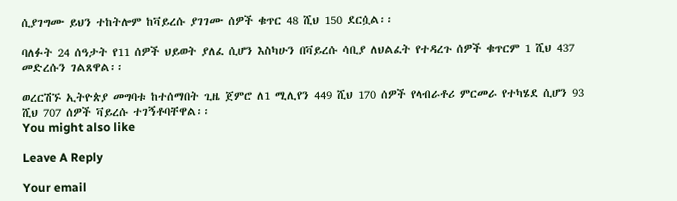ሲያገግሙ ይህን ተከትሎም ከቫይረሱ ያገገሙ ሰዎች ቁጥር 48 ሺህ 150 ደርሷል፡፡

ባለፉት 24 ሰዓታት የ11 ሰዎች ህይወት ያለፈ ሲሆን እስካሁን በቫይረሱ ሳቢያ ለህልፈት የተዳረጉ ሰዎች ቁጥርም 1 ሺህ 437 መድረሱን ገልጸዋል፡፡

ወረርሽኙ ኢትዮጵያ መግባቱ ከተሰማበት ጊዜ ጀምሮ ለ1 ሚሊየን 449 ሺህ 170 ሰዎች የላብራቶሪ ምርመራ የተካሄደ ሲሆን 93 ሺህ 707 ሰዎች ቫይረሱ ተገኝቶባቸዋል፡፡
You might also like

Leave A Reply

Your email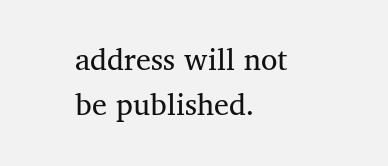address will not be published.